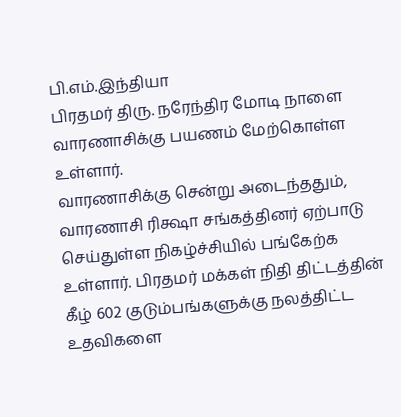பி.எம்.இந்தியா
பிரதமர் திரு. நரேந்திர மோடி நாளை வாரணாசிக்கு பயணம் மேற்கொள்ள உள்ளார்.
வாரணாசிக்கு சென்று அடைந்ததும், வாரணாசி ரிக்ஷா சங்கத்தினர் ஏற்பாடு செய்துள்ள நிகழ்ச்சியில் பங்கேற்க உள்ளார். பிரதமர் மக்கள் நிதி திட்டத்தின் கீழ் 602 குடும்பங்களுக்கு நலத்திட்ட உதவிகளை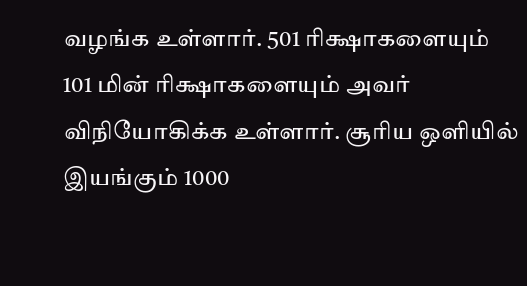வழங்க உள்ளார். 501 ரிக்ஷாகளையும் 101 மின் ரிக்ஷாகளையும் அவர் விநியோகிக்க உள்ளார். சூரிய ஒளியில் இயங்கும் 1000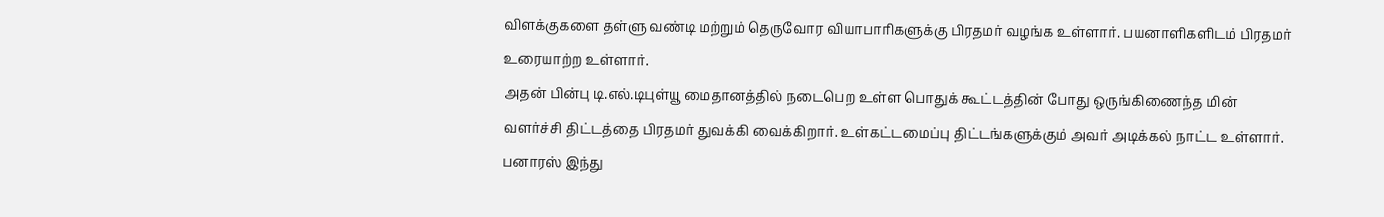விளக்குகளை தள்ளு வண்டி மற்றும் தெருவோர வியாபாரிகளுக்கு பிரதமர் வழங்க உள்ளார். பயனாளிகளிடம் பிரதமர் உரையாற்ற உள்ளார்.
அதன் பின்பு டி.எல்.டிபுள்யூ மைதானத்தில் நடைபெற உள்ள பொதுக் கூட்டத்தின் போது ஒருங்கிணைந்த மின் வளர்ச்சி திட்டத்தை பிரதமர் துவக்கி வைக்கிறார். உள்கட்டமைப்பு திட்டங்களுக்கும் அவர் அடிக்கல் நாட்ட உள்ளார். பனாரஸ் இந்து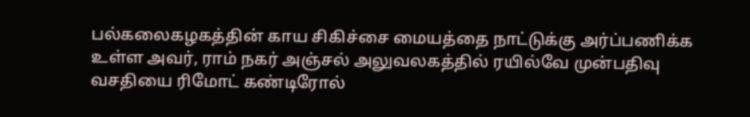பல்கலைகழகத்தின் காய சிகிச்சை மையத்தை நாட்டுக்கு அர்ப்பணிக்க உள்ள அவர், ராம் நகர் அஞ்சல் அலுவலகத்தில் ரயில்வே முன்பதிவு வசதியை ரிமோட் கண்டிரோல்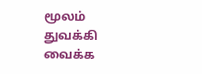மூலம் துவக்கி வைக்க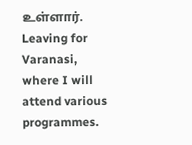உள்ளார்.
Leaving for Varanasi, where I will attend various programmes.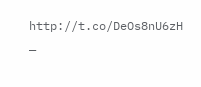http://t.co/DeOs8nU6zH
—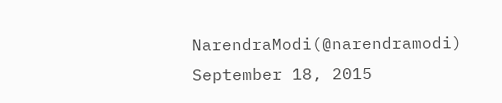NarendraModi(@narendramodi) September 18, 2015